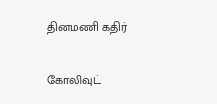தினமணி கதிர்

கோலிவுட்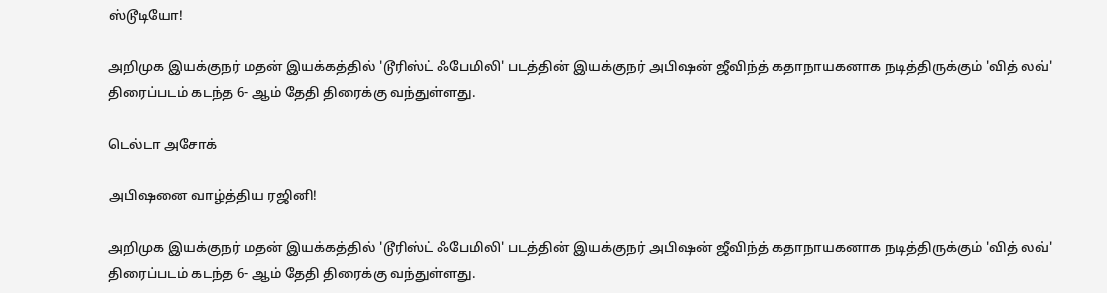ஸ்டூடியோ!

அறிமுக இயக்குநர் மதன் இயக்கத்தில் 'டூரிஸ்ட் ஃபேமிலி' படத்தின் இயக்குநர் அபிஷன் ஜீவிந்த் கதாநாயகனாக நடித்திருக்கும் 'வித் லவ்' திரைப்படம் கடந்த 6- ஆம் தேதி திரைக்கு வந்துள்ளது.

டெல்டா அசோக்

அபிஷனை வாழ்த்திய ரஜினி!

அறிமுக இயக்குநர் மதன் இயக்கத்தில் 'டூரிஸ்ட் ஃபேமிலி' படத்தின் இயக்குநர் அபிஷன் ஜீவிந்த் கதாநாயகனாக நடித்திருக்கும் 'வித் லவ்' திரைப்படம் கடந்த 6- ஆம் தேதி திரைக்கு வந்துள்ளது.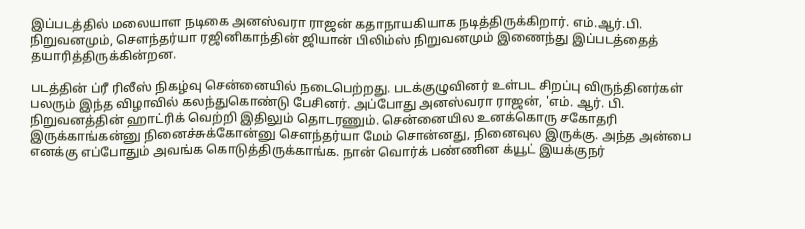இப்படத்தில் மலையாள நடிகை அனஸ்வரா ராஜன் கதாநாயகியாக நடித்திருக்கிறார். எம்.ஆர்.பி. நிறுவனமும், செளந்தர்யா ரஜினிகாந்தின் ஜியான் பிலிம்ஸ் நிறுவனமும் இணைந்து இப்படத்தைத் தயாரித்திருக்கின்றன.

படத்தின் ப்ரீ ரிலீஸ் நிகழ்வு சென்னையில் நடைபெற்றது. படக்குழுவினர் உள்பட சிறப்பு விருந்தினர்கள் பலரும் இந்த விழாவில் கலந்துகொண்டு பேசினர். அப்போது அனஸ்வரா ராஜன், 'எம். ஆர். பி. நிறுவனத்தின் ஹாட்ரிக் வெற்றி இதிலும் தொடரணும். சென்னையில உனக்கொரு சகோதரி இருக்காங்கன்னு நினைச்சுக்கோன்னு செளந்தர்யா மேம் சொன்னது, நினைவுல இருக்கு. அந்த அன்பை எனக்கு எப்போதும் அவங்க கொடுத்திருக்காங்க. நான் வொர்க் பண்ணின க்யூட் இயக்குநர்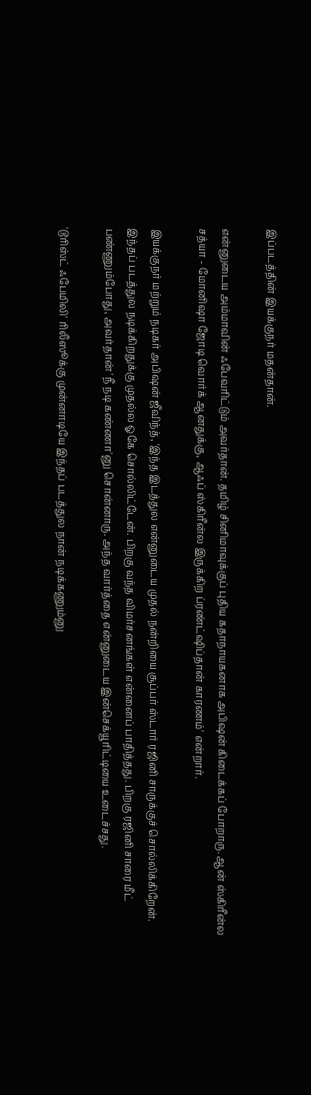இப்படத்தின் இயக்குநர் மதன்தான்.

என்னுடைய அம்மாவின் ஃபேவரிட்டும் அவர்தான். தமிழ் சினிமாவுக்குப் புதிய கதாநாயகனாக அபிஷன் கிடைக்கப் போறாரு. ஆன் ஸ்கிரீன்ல சத்யா - மோனிஷா ஜோடி வொர்க் ஆனதுக்கு, ஆஃப் ஸ்கிரீன்ல இருக்கிற ப்ரண்ட்ஷிப்தான் காரணம்' என்றார்.

இயக்குநர் மற்றும் நடிகர் அபிஷன் ஜீவிந்த், 'இந்த இடத்துல என்னுடைய முதல் நன்றியை சூப்பர் ஸ்டார் ரஜினி சாருக்குச் சொல்லிக்கிறேன். இந்தப் படத்துல நடிக்கிறதுக்கு முதல்ல ஓகே சொல்லிட்டேன். பிறகு வந்த விமர்சனங்கள் என்னைப் பாதித்தது. பிறகு ரஜினி சாரை மீட் பண்ணும்போது, அவர்தான் 'நீ நடி கண்ணா'னு சொன்னாரு. அந்த வார்த்தை என்னுடைய இன்செக்யூரிட்டியை உடைச்சது.

'டூரிஸ்ட் ஃபேமிலி' ரிலீஸூக்கு முன்னாடியே இந்தப் படத்துல நான் நடிக்கணும்னு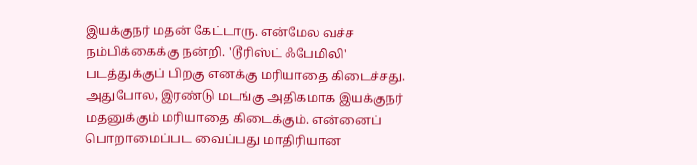இயக்குநர் மதன் கேட்டாரு. என்மேல வச்ச நம்பிக்கைக்கு நன்றி. 'டூரிஸ்ட் ஃபேமிலி' படத்துக்குப் பிறகு எனக்கு மரியாதை கிடைச்சது. அதுபோல, இரண்டு மடங்கு அதிகமாக இயக்குநர் மதனுக்கும் மரியாதை கிடைக்கும். என்னைப் பொறாமைப்பட வைப்பது மாதிரியான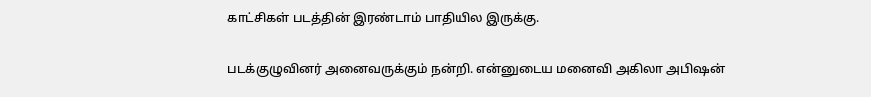காட்சிகள் படத்தின் இரண்டாம் பாதியில இருக்கு.

படக்குழுவினர் அனைவருக்கும் நன்றி. என்னுடைய மனைவி அகிலா அபிஷன்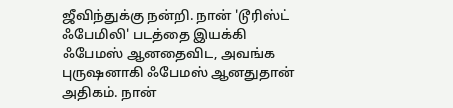ஜீவிந்துக்கு நன்றி. நான் 'டூரிஸ்ட் ஃபேமிலி' படத்தை இயக்கி ஃபேமஸ் ஆனதைவிட, அவங்க புருஷனாகி ஃபேமஸ் ஆனதுதான் அதிகம். நான்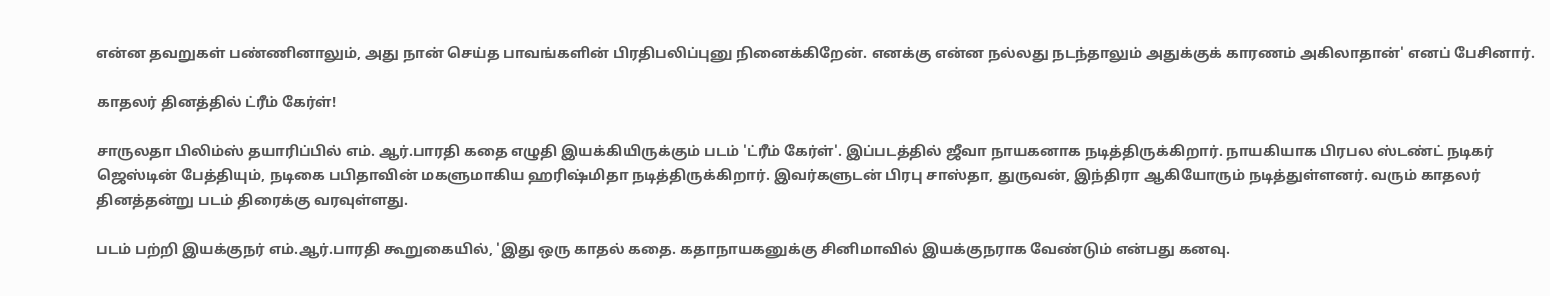என்ன தவறுகள் பண்ணினாலும், அது நான் செய்த பாவங்களின் பிரதிபலிப்புனு நினைக்கிறேன். எனக்கு என்ன நல்லது நடந்தாலும் அதுக்குக் காரணம் அகிலாதான்' எனப் பேசினார்.

காதலர் தினத்தில் ட்ரீம் கேர்ள்!

சாருலதா பிலிம்ஸ் தயாரிப்பில் எம். ஆர்.பாரதி கதை எழுதி இயக்கியிருக்கும் படம் 'ட்ரீம் கேர்ள்'. இப்படத்தில் ஜீவா நாயகனாக நடித்திருக்கிறார். நாயகியாக பிரபல ஸ்டண்ட் நடிகர் ஜெஸ்டின் பேத்தியும், நடிகை பபிதாவின் மகளுமாகிய ஹரிஷ்மிதா நடித்திருக்கிறார். இவர்களுடன் பிரபு சாஸ்தா, துருவன், இந்திரா ஆகியோரும் நடித்துள்ளனர். வரும் காதலர் தினத்தன்று படம் திரைக்கு வரவுள்ளது.

படம் பற்றி இயக்குநர் எம்.ஆர்.பாரதி கூறுகையில், 'இது ஒரு காதல் கதை. கதாநாயகனுக்கு சினிமாவில் இயக்குநராக வேண்டும் என்பது கனவு.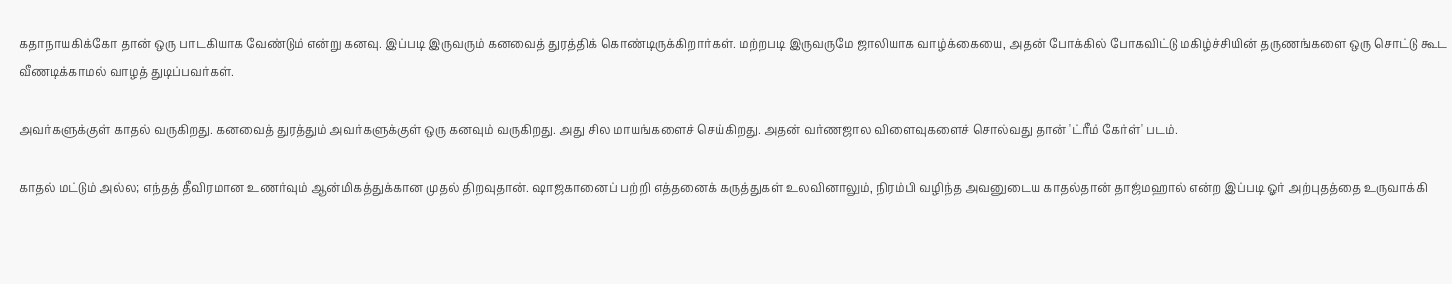கதாநாயகிக்கோ தான் ஒரு பாடகியாக வேண்டும் என்று கனவு. இப்படி இருவரும் கனவைத் துரத்திக் கொண்டிருக்கிறார்கள். மற்றபடி இருவருமே ஜாலியாக வாழ்க்கையை, அதன் போக்கில் போகவிட்டு மகிழ்ச்சியின் தருணங்களை ஒரு சொட்டு கூட வீணடிக்காமல் வாழத் துடிப்பவர்கள்.

அவர்களுக்குள் காதல் வருகிறது. கனவைத் துரத்தும் அவர்களுக்குள் ஒரு கனவும் வருகிறது. அது சில மாயங்களைச் செய்கிறது. அதன் வர்ணஜால விளைவுகளைச் சொல்வது தான் 'ட்ரீம் கேர்ள்' படம்.

காதல் மட்டும் அல்ல; எந்தத் தீவிரமான உணர்வும் ஆன்மிகத்துக்கான முதல் திறவுதான். ஷாஜகானைப் பற்றி எத்தனைக் கருத்துகள் உலவினாலும், நிரம்பி வழிந்த அவனுடைய காதல்தான் தாஜ்மஹால் என்ற இப்படி ஓர் அற்புதத்தை உருவாக்கி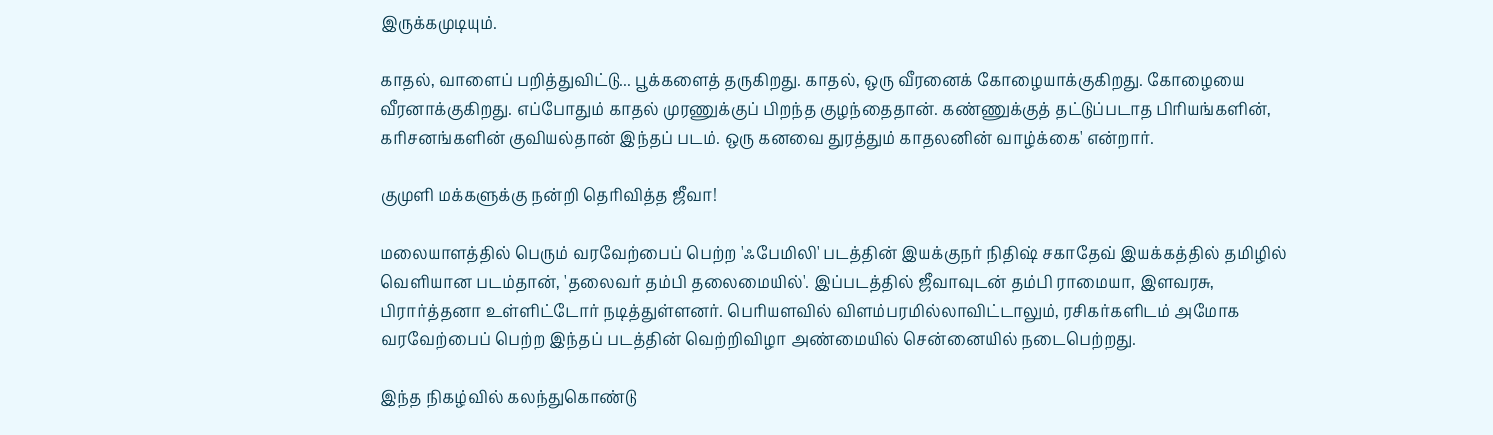இருக்கமுடியும்.

காதல், வாளைப் பறித்துவிட்டு... பூக்களைத் தருகிறது. காதல், ஒரு வீரனைக் கோழையாக்குகிறது. கோழையை வீரனாக்குகிறது. எப்போதும் காதல் முரணுக்குப் பிறந்த குழந்தைதான். கண்ணுக்குத் தட்டுப்படாத பிரியங்களின், கரிசனங்களின் குவியல்தான் இந்தப் படம். ஒரு கனவை துரத்தும் காதலனின் வாழ்க்கை' என்றார்.

குமுளி மக்களுக்கு நன்றி தெரிவித்த ஜீவா!

மலையாளத்தில் பெரும் வரவேற்பைப் பெற்ற 'ஃபேமிலி' படத்தின் இயக்குநர் நிதிஷ் சகாதேவ் இயக்கத்தில் தமிழில் வெளியான படம்தான், 'தலைவர் தம்பி தலைமையில்'. இப்படத்தில் ஜீவாவுடன் தம்பி ராமையா, இளவரசு, பிரார்த்தனா உள்ளிட்டோர் நடித்துள்ளனர். பெரியளவில் விளம்பரமில்லாவிட்டாலும், ரசிகர்களிடம் அமோக வரவேற்பைப் பெற்ற இந்தப் படத்தின் வெற்றிவிழா அண்மையில் சென்னையில் நடைபெற்றது.

இந்த நிகழ்வில் கலந்துகொண்டு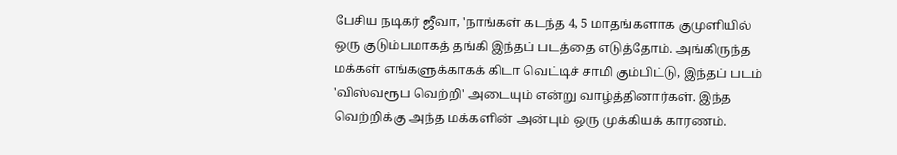பேசிய நடிகர் ஜீவா, 'நாங்கள் கடந்த 4, 5 மாதங்களாக குமுளியில் ஒரு குடும்பமாகத் தங்கி இந்தப் படத்தை எடுத்தோம். அங்கிருந்த மக்கள் எங்களுக்காகக் கிடா வெட்டிச் சாமி கும்பிட்டு, இந்தப் படம் 'விஸ்வரூப வெற்றி' அடையும் என்று வாழ்த்தினார்கள். இந்த வெற்றிக்கு அந்த மக்களின் அன்பும் ஒரு முக்கியக் காரணம்.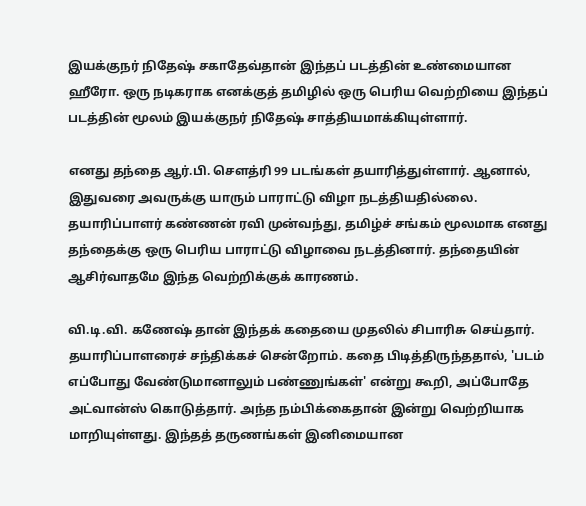இயக்குநர் நிதேஷ் சகாதேவ்தான் இந்தப் படத்தின் உண்மையான ஹீரோ. ஒரு நடிகராக எனக்குத் தமிழில் ஒரு பெரிய வெற்றியை இந்தப் படத்தின் மூலம் இயக்குநர் நிதேஷ் சாத்தியமாக்கியுள்ளார்.

எனது தந்தை ஆர்.பி. சௌத்ரி 99 படங்கள் தயாரித்துள்ளார். ஆனால், இதுவரை அவருக்கு யாரும் பாராட்டு விழா நடத்தியதில்லை. தயாரிப்பாளர் கண்ணன் ரவி முன்வந்து, தமிழ்ச் சங்கம் மூலமாக எனது தந்தைக்கு ஒரு பெரிய பாராட்டு விழாவை நடத்தினார். தந்தையின் ஆசிர்வாதமே இந்த வெற்றிக்குக் காரணம்.

வி.டி.வி. கணேஷ் தான் இந்தக் கதையை முதலில் சிபாரிசு செய்தார். தயாரிப்பாளரைச் சந்திக்கச் சென்றோம். கதை பிடித்திருந்ததால், 'படம் எப்போது வேண்டுமானாலும் பண்ணுங்கள்' என்று கூறி, அப்போதே அட்வான்ஸ் கொடுத்தார். அந்த நம்பிக்கைதான் இன்று வெற்றியாக மாறியுள்ளது. இந்தத் தருணங்கள் இனிமையான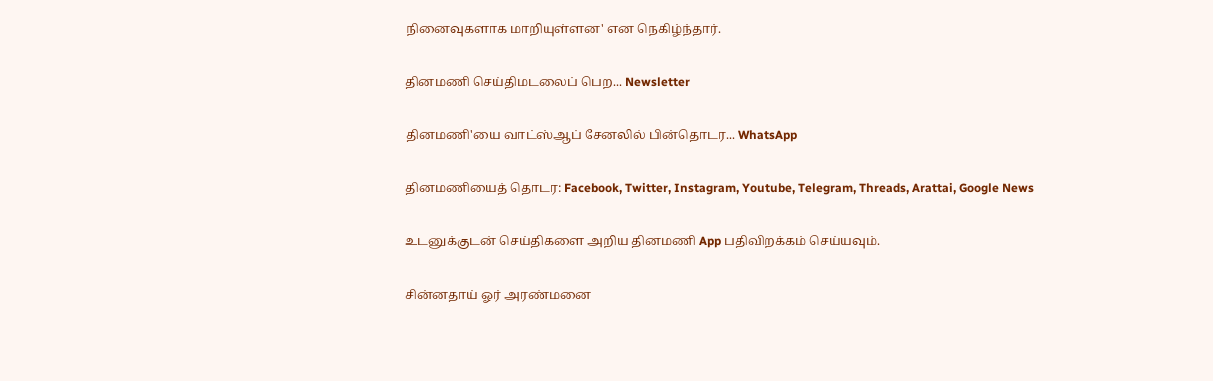நினைவுகளாக மாறியுள்ளன' என நெகிழ்ந்தார்.

தினமணி செய்திமடலைப் பெற... Newsletter

தினமணி'யை வாட்ஸ்ஆப் சேனலில் பின்தொடர... WhatsApp

தினமணியைத் தொடர: Facebook, Twitter, Instagram, Youtube, Telegram, Threads, Arattai, Google News

உடனுக்குடன் செய்திகளை அறிய தினமணி App பதிவிறக்கம் செய்யவும்.

சின்னதாய் ஓர் அரண்மனை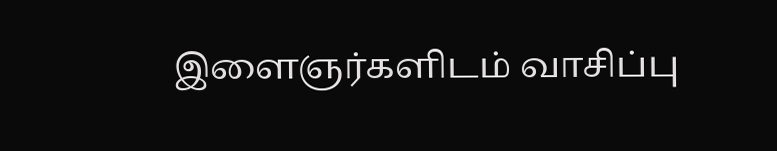இளைஞர்களிடம் வாசிப்பு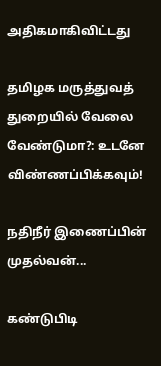அதிகமாகிவிட்டது

தமிழக மருத்துவத் துறையில் வேலை வேண்டுமா?: உடனே விண்ணப்பிக்கவும்!

நதிநீர் இணைப்பின் முதல்வன்...

கண்டுபிடி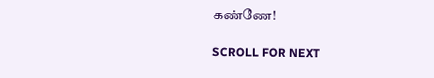கண்ணே!

SCROLL FOR NEXT